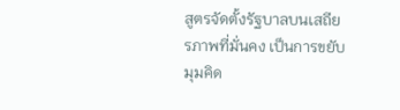สูตรจัดตั้งรัฐบาลบนเสถียรภาพที่มั่นคง เป็นการขยับมุมคิด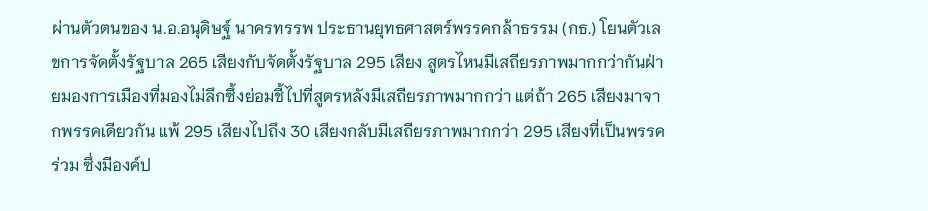ผ่านตัวตนของ น.อ.อนุดิษฐ์ นาครทรรพ ประธานยุทธศาสตร์พรรคกล้าธรรม (กธ.) โยนตัวเลขการจัดตั้งรัฐบาล 265 เสียงกับจัดตั้งรัฐบาล 295 เสียง สูตรไหนมีเสถียรภาพมากกว่ากันฝ่ายมองการเมืองที่มองไม่ลึกซึ้งย่อมชี้ไปที่สูตรหลังมีเสถียรภาพมากกว่า แต่ถ้า 265 เสียงมาจากพรรคเดียวกัน แพ้ 295 เสียงไปถึง 30 เสียงกลับมีเสถียรภาพมากกว่า 295 เสียงที่เป็นพรรคร่วม ซึ่งมีองค์ป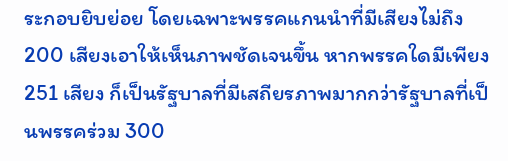ระกอบยิบย่อย โดยเฉพาะพรรคแกนนำที่มีเสียงไม่ถึง 200 เสียงเอาให้เห็นภาพชัดเจนขึ้น หากพรรคใดมีเพียง 251 เสียง ก็เป็นรัฐบาลที่มีเสถียรภาพมากกว่ารัฐบาลที่เป็นพรรคร่วม 300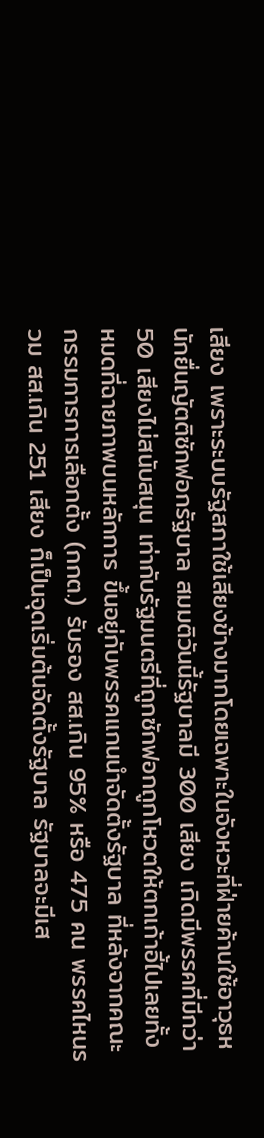เสียง เพราะระบบรัฐสภาใช้เสียงข้างมากโดยเฉพาะในจังหวะที่ฝ่ายค้านใช้อาวุธหนักยื่นญัตติซักฟอกรัฐบาล สมมติวันนี้รัฐบาลมี 300 เสียง เกิดมีพรรคที่มีกว่า 50 เสียงไม่สนับสนุน เท่ากับรัฐมนตรีที่ถูกซักฟอกถูกโหวตให้ตกเก้าอี้ไปเลยทั้งหมดที่ฉายภาพบนหลักการ ขึ้นอยู่กับพรรคแกนนำจัดตั้งรัฐบาล ที่หลังจากคณะกรรมการการเลือกตั้ง (กกต.) รับรอง สส.เกิน 95% หรือ 475 คน พรรคไหนรวม สส.เกิน 251 เสียง ก็เป็นจุดเริ่มต้นจัดตั้งรัฐบาล รัฐบาลจะมีเส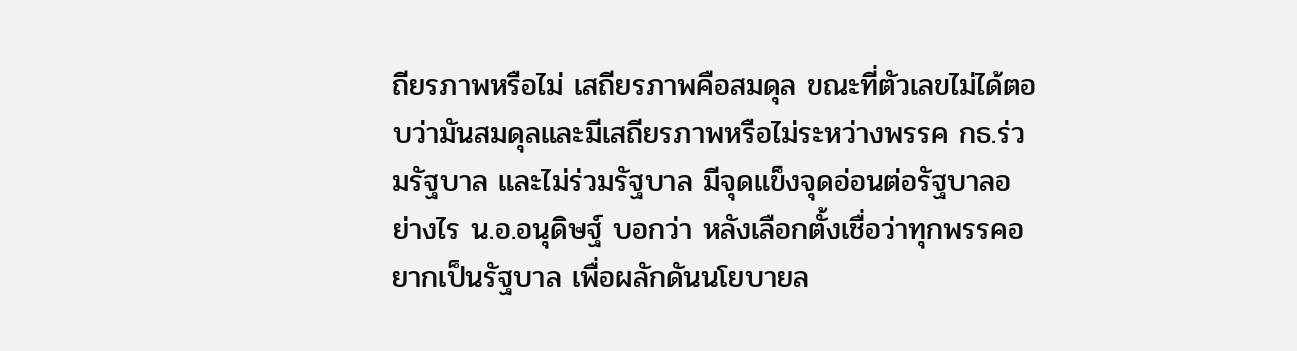ถียรภาพหรือไม่ เสถียรภาพคือสมดุล ขณะที่ตัวเลขไม่ได้ตอบว่ามันสมดุลและมีเสถียรภาพหรือไม่ระหว่างพรรค กธ.ร่วมรัฐบาล และไม่ร่วมรัฐบาล มีจุดแข็งจุดอ่อนต่อรัฐบาลอย่างไร น.อ.อนุดิษฐ์ บอกว่า หลังเลือกตั้งเชื่อว่าทุกพรรคอยากเป็นรัฐบาล เพื่อผลักดันนโยบายล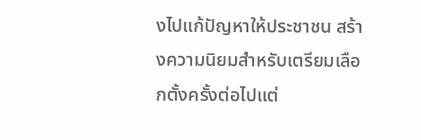งไปแก้ปัญหาให้ประชาชน สร้างความนิยมสำหรับเตรียมเลือกตั้งครั้งต่อไปแต่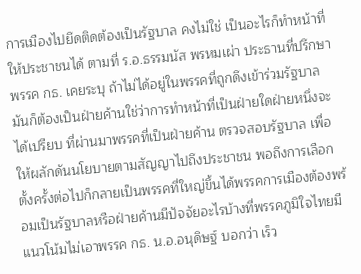การเมืองไปยึดติดต้องเป็นรัฐบาล คงไม่ใช่ เป็นอะไรก็ทำหน้าที่ให้ประชาชนได้ ตามที่ ร.อ.ธรรมนัส พรหมเผ่า ประธานที่ปรึกษาพรรค กธ. เคยระบุ ถ้าไม่ได้อยู่ในพรรคที่ถูกดึงเข้าร่วมรัฐบาล มันก็ต้องเป็นฝ่ายค้านใช่ว่าการทำหน้าที่เป็นฝ่ายใดฝ่ายหนึ่งจะได้เปรียบ ที่ผ่านมาพรรคที่เป็นฝ่ายค้าน ตรวจสอบรัฐบาล เพื่อให้ผลักดันนโยบายตามสัญญาไปถึงประชาชน พอถึงการเลือกตั้งครั้งต่อไปก็กลายเป็นพรรคที่ใหญ่ขึ้นได้พรรคการเมืองต้องพร้อมเป็นรัฐบาลหรือฝ่ายค้านมีปัจจัยอะไรบ้างที่พรรคภูมิใจไทยมีแนวโน้มไม่เอาพรรค กธ. น.อ.อนุดิษฐ์ บอกว่า เร็ว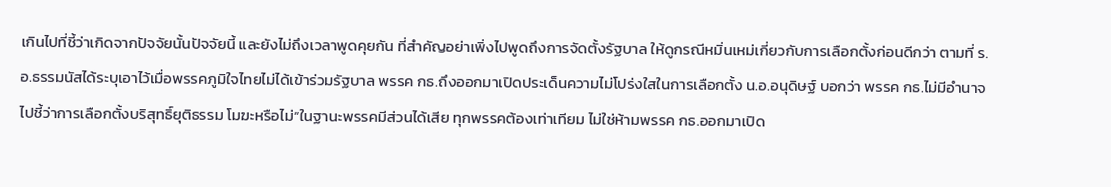เกินไปที่ชี้ว่าเกิดจากปัจจัยนั้นปัจจัยนี้ และยังไม่ถึงเวลาพูดคุยกัน ที่สำคัญอย่าเพิ่งไปพูดถึงการจัดตั้งรัฐบาล ให้ดูกรณีหมิ่นเหม่เกี่ยวกับการเลือกตั้งก่อนดีกว่า ตามที่ ร.อ.ธรรมนัสได้ระบุเอาไว้เมื่อพรรคภูมิใจไทยไม่ได้เข้าร่วมรัฐบาล พรรค กธ.ถึงออกมาเปิดประเด็นความไม่โปร่งใสในการเลือกตั้ง น.อ.อนุดิษฐ์ บอกว่า พรรค กธ.ไม่มีอำนาจไปชี้ว่าการเลือกตั้งบริสุทธิ์ยุติธรรม โมฆะหรือไม่“ในฐานะพรรคมีส่วนได้เสีย ทุกพรรคต้องเท่าเทียม ไม่ใช่ห้ามพรรค กธ.ออกมาเปิด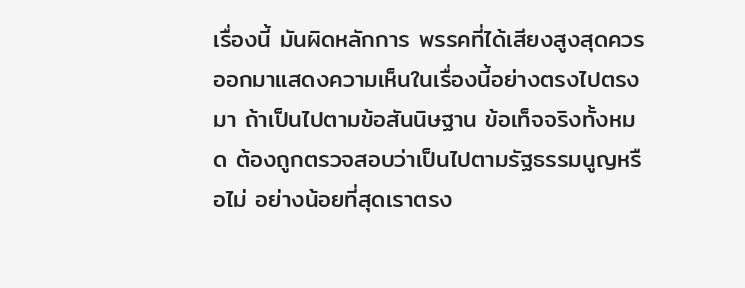เรื่องนี้ มันผิดหลักการ พรรคที่ได้เสียงสูงสุดควรออกมาแสดงความเห็นในเรื่องนี้อย่างตรงไปตรงมา ถ้าเป็นไปตามข้อสันนิษฐาน ข้อเท็จจริงทั้งหมด ต้องถูกตรวจสอบว่าเป็นไปตามรัฐธรรมนูญหรือไม่ อย่างน้อยที่สุดเราตรง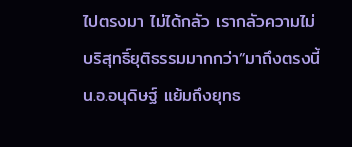ไปตรงมา ไม่ได้กลัว เรากลัวความไม่บริสุทธิ์ยุติธรรมมากกว่า”มาถึงตรงนี้ น.อ.อนุดิษฐ์ แย้มถึงยุทธ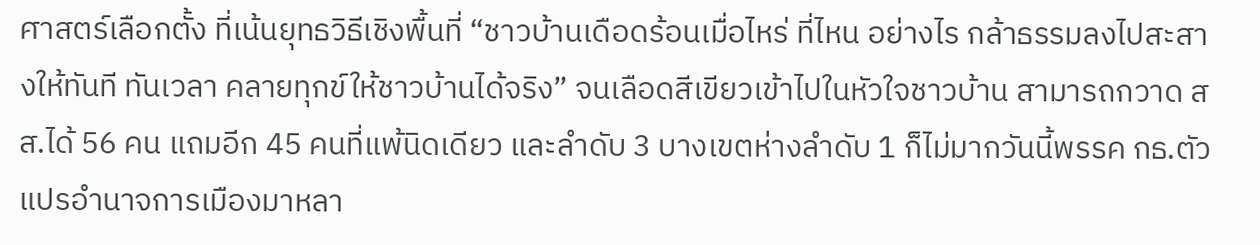ศาสตร์เลือกตั้ง ที่เน้นยุทธวิธีเชิงพื้นที่ “ชาวบ้านเดือดร้อนเมื่อไหร่ ที่ไหน อย่างไร กล้าธรรมลงไปสะสางให้ทันที ทันเวลา คลายทุกข์ให้ชาวบ้านได้จริง” จนเลือดสีเขียวเข้าไปในหัวใจชาวบ้าน สามารถกวาด สส.ได้ 56 คน แถมอีก 45 คนที่แพ้นิดเดียว และลำดับ 3 บางเขตห่างลำดับ 1 ก็ไม่มากวันนี้พรรค กธ.ตัวแปรอำนาจการเมืองมาหลา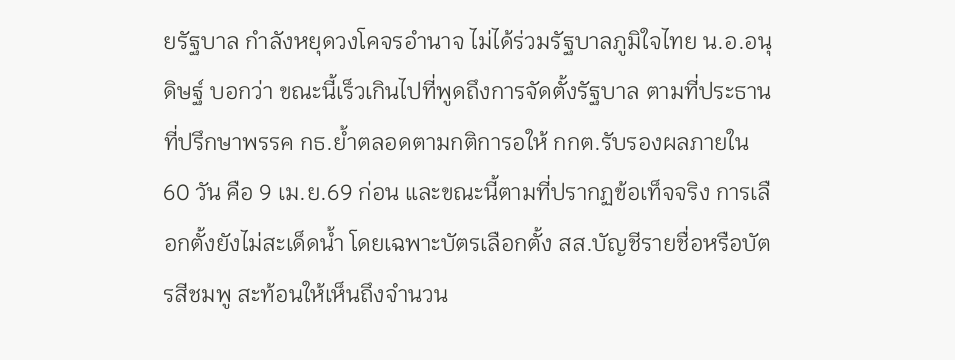ยรัฐบาล กำลังหยุดวงโคจรอำนาจ ไม่ได้ร่วมรัฐบาลภูมิใจไทย น.อ.อนุดิษฐ์ บอกว่า ขณะนี้เร็วเกินไปที่พูดถึงการจัดตั้งรัฐบาล ตามที่ประธานที่ปรึกษาพรรค กธ.ย้ำตลอดตามกติการอให้ กกต.รับรองผลภายใน 60 วัน คือ 9 เม.ย.69 ก่อน และขณะนี้ตามที่ปรากฏข้อเท็จจริง การเลือกตั้งยังไม่สะเด็ดน้ำ โดยเฉพาะบัตรเลือกตั้ง สส.บัญชีรายชื่อหรือบัตรสีชมพู สะท้อนให้เห็นถึงจำนวน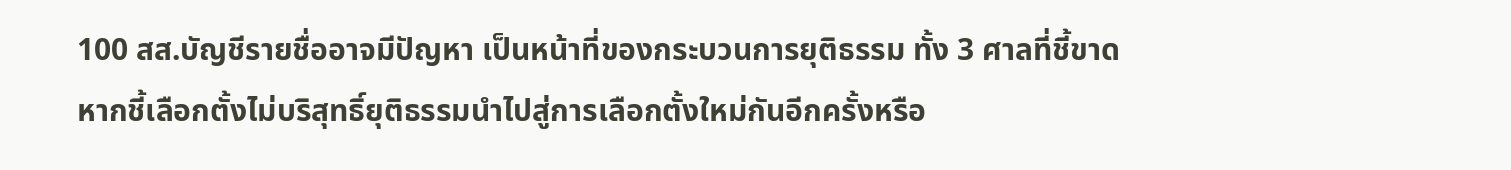100 สส.บัญชีรายชื่ออาจมีปัญหา เป็นหน้าที่ของกระบวนการยุติธรรม ทั้ง 3 ศาลที่ชี้ขาดหากชี้เลือกตั้งไม่บริสุทธิ์ยุติธรรมนำไปสู่การเลือกตั้งใหม่กันอีกครั้งหรือ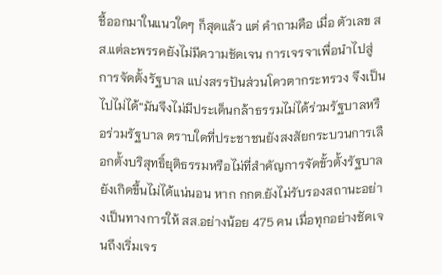ชี้ออกมาในแนวใดๆ ก็สุดแล้ว แต่ คำถามคือ เมื่อ ตัวเลข สส.แต่ละพรรคยังไม่มีความชัดเจน การเจรจาเพื่อนำไปสู่การจัดตั้งรัฐบาล แบ่งสรรปันส่วนโควตากระทรวง จึงเป็นไปไม่ได้“มันจึงไม่มีประเด็นกล้าธรรมไม่ได้ร่วมรัฐบาลหรือร่วมรัฐบาล ตราบใดที่ประชาชนยังสงสัยกระบวนการเลือกตั้งบริสุทธิ์ยุติธรรมหรือไม่ที่สำคัญการจัดขั้วตั้งรัฐบาลยังเกิดขึ้นไม่ได้แน่นอน หาก กกต.ยังไม่รับรองสถานะอย่างเป็นทางการให้ สส.อย่างน้อย 475 คน เมื่อทุกอย่างชัดเจนถึงเริ่มเจร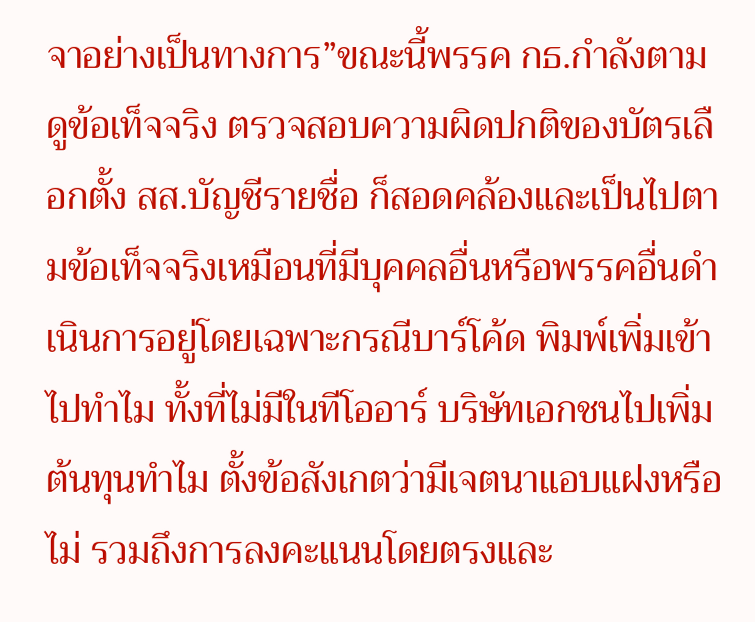จาอย่างเป็นทางการ”ขณะนี้พรรค กธ.กำลังตามดูข้อเท็จจริง ตรวจสอบความผิดปกติของบัตรเลือกตั้ง สส.บัญชีรายชื่อ ก็สอดคล้องและเป็นไปตามข้อเท็จจริงเหมือนที่มีบุคคลอื่นหรือพรรคอื่นดำเนินการอยู่โดยเฉพาะกรณีบาร์โค้ด พิมพ์เพิ่มเข้าไปทำไม ทั้งที่ไม่มีในทีโออาร์ บริษัทเอกชนไปเพิ่มต้นทุนทำไม ตั้งข้อสังเกตว่ามีเจตนาแอบแฝงหรือไม่ รวมถึงการลงคะแนนโดยตรงและ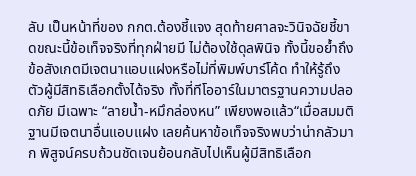ลับ เป็นหน้าที่ของ กกต.ต้องชี้แจง สุดท้ายศาลจะวินิจฉัยชี้ขาดขณะนี้ข้อเท็จจริงที่ทุกฝ่ายมี ไม่ต้องใช้ดุลพินิจ ทั้งนี้ขอย้ำถึงข้อสังเกตมีเจตนาแอบแฝงหรือไม่ที่พิมพ์บาร์โค้ด ทำให้รู้ถึงตัวผู้มีสิทธิเลือกตั้งได้จริง ทั้งที่ทีโออาร์ในมาตรฐานความปลอดภัย มีเฉพาะ “ลายน้ำ-หมึกล่องหน” เพียงพอแล้ว“เมื่อสมมติฐานมีเจตนาอื่นแอบแฝง เลยค้นหาข้อเท็จจริงพบว่าน่ากลัวมาก พิสูจน์ครบถ้วนชัดเจนย้อนกลับไปเห็นผู้มีสิทธิเลือก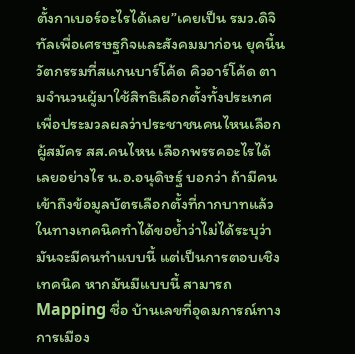ตั้งกาเบอร์อะไรได้เลย”เคยเป็น รมว.ดิจิทัลเพื่อเศรษฐกิจและสังคมมาก่อน ยุคนี้นวัตกรรมที่สแกนบาร์โค้ด คิวอาร์โค้ด ตามจำนวนผู้มาใช้สิทธิเลือกตั้งทั้งประเทศ เพื่อประมวลผลว่าประชาชนคนไหนเลือกผู้สมัคร สส.คนไหน เลือกพรรคอะไรได้เลยอย่างไร น.อ.อนุดิษฐ์ บอกว่า ถ้ามีคนเข้าถึงข้อมูลบัตรเลือกตั้งที่กากบาทแล้ว ในทางเทคนิคทำได้ขอย้ำว่าไม่ได้ระบุว่ามันจะมีคนทำแบบนี้ แต่เป็นการตอบเชิงเทคนิค หากมันมีแบบนี้ สามารถ Mapping ชื่อ บ้านเลขที่อุดมการณ์ทางการเมือง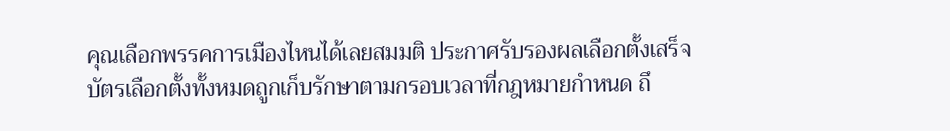คุณเลือกพรรคการเมืองไหนได้เลยสมมติ ประกาศรับรองผลเลือกตั้งเสร็จ บัตรเลือกตั้งทั้งหมดถูกเก็บรักษาตามกรอบเวลาที่กฎหมายกำหนด ถึ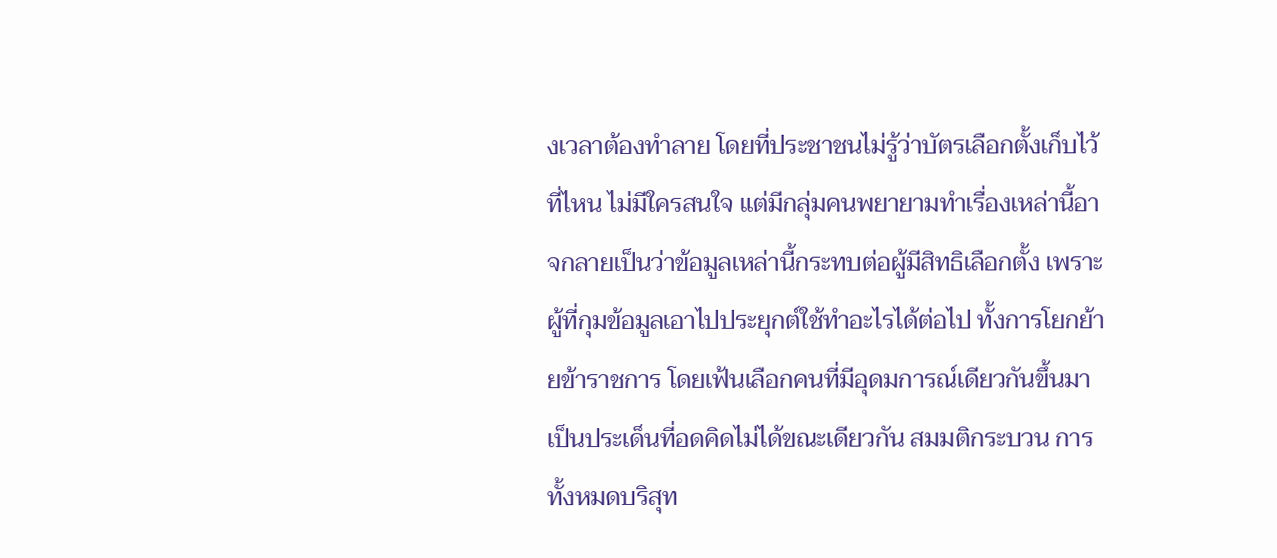งเวลาต้องทำลาย โดยที่ประชาชนไม่รู้ว่าบัตรเลือกตั้งเก็บไว้ที่ไหน ไม่มีใครสนใจ แต่มีกลุ่มคนพยายามทำเรื่องเหล่านี้อาจกลายเป็นว่าข้อมูลเหล่านี้กระทบต่อผู้มีสิทธิเลือกตั้ง เพราะผู้ที่กุมข้อมูลเอาไปประยุกต์ใช้ทำอะไรได้ต่อไป ทั้งการโยกย้ายข้าราชการ โดยเฟ้นเลือกคนที่มีอุดมการณ์เดียวกันขึ้นมา เป็นประเด็นที่อดคิดไม่ได้ขณะเดียวกัน สมมติกระบวน การทั้งหมดบริสุท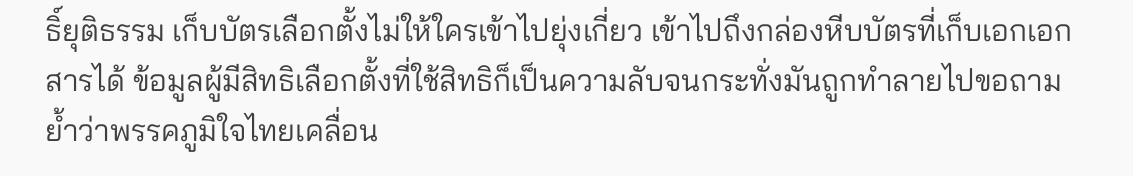ธิ์ยุติธรรม เก็บบัตรเลือกตั้งไม่ให้ใครเข้าไปยุ่งเกี่ยว เข้าไปถึงกล่องหีบบัตรที่เก็บเอกเอกสารได้ ข้อมูลผู้มีสิทธิเลือกตั้งที่ใช้สิทธิก็เป็นความลับจนกระทั่งมันถูกทำลายไปขอถามย้ำว่าพรรคภูมิใจไทยเคลื่อน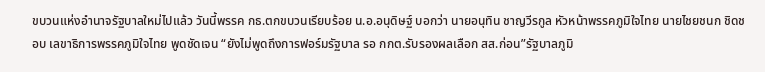ขบวนแห่งอำนาจรัฐบาลใหม่ไปแล้ว วันนี้พรรค กธ.ตกขบวนเรียบร้อย น.อ.อนุดิษฐ์ บอกว่า นายอนุทิน ชาญวีรกูล หัวหน้าพรรคภูมิใจไทย นายไชยชนก ชิดชอบ เลขาธิการพรรคภูมิใจไทย พูดชัดเจน “ยังไม่พูดถึงการฟอร์มรัฐบาล รอ กกต.รับรองผลเลือก สส.ก่อน”รัฐบาลภูมิ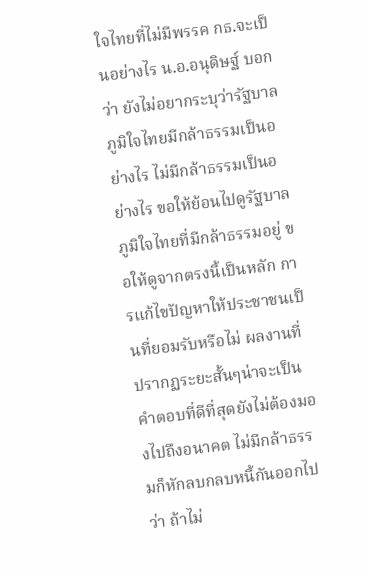ใจไทยที่ไม่มีพรรค กธ.จะเป็นอย่างไร น.อ.อนุดิษฐ์ บอกว่า ยังไม่อยากระบุว่ารัฐบาลภูมิใจไทยมีกล้าธรรมเป็นอย่างไร ไม่มีกล้าธรรมเป็นอย่างไร ขอให้ย้อนไปดูรัฐบาลภูมิใจไทยที่มีกล้าธรรมอยู่ ขอให้ดูจากตรงนี้เป็นหลัก การแก้ไขปัญหาให้ประชาชนเป็นที่ยอมรับหรือไม่ ผลงานที่ปรากฏระยะสั้นๆน่าจะเป็นคำตอบที่ดีที่สุดยังไม่ต้องมองไปถึงอนาคต ไม่มีกล้าธรรมก็หักลบกลบหนี้กันออกไปว่า ถ้าไม่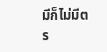มีก็ไม่มีตร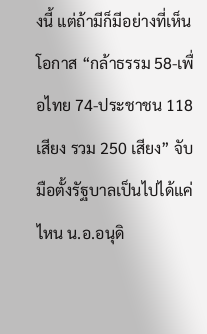งนี้ แต่ถ้ามีก็มีอย่างที่เห็นโอกาส “กล้าธรรม 58-เพื่อไทย 74-ประชาชน 118 เสียง รวม 250 เสียง” จับมือตั้งรัฐบาลเป็นไปได้แค่ไหน น.อ.อนุดิ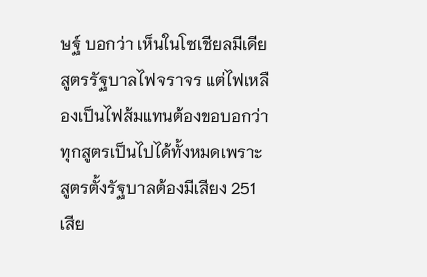ษฐ์ บอกว่า เห็นในโซเชียลมีเดีย สูตรรัฐบาลไฟจราจร แต่ไฟเหลืองเป็นไฟส้มแทนต้องขอบอกว่าทุกสูตรเป็นไปได้ทั้งหมดเพราะสูตรตั้งรัฐบาลต้องมีเสียง 251 เสีย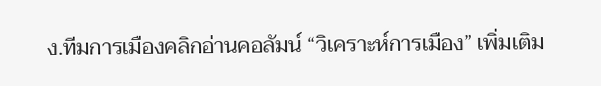ง.ทีมการเมืองคลิกอ่านคอลัมน์ “วิเคราะห์การเมือง” เพิ่มเติม